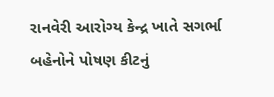રાનવેરી આરોગ્ય કેન્દ્ર ખાતે સગર્ભા બહેનોને પોષણ કીટનું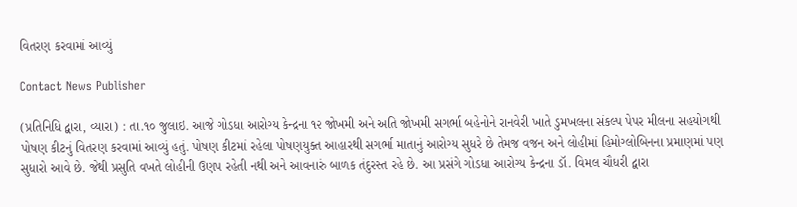વિતરણ કરવામાં આવ્યું

Contact News Publisher

(પ્રતિનિધિ દ્વારા, વ્યારા) : તા.૧૦ જુલાઇ. આજે ગોડધા આરોગ્ય કેન્દ્રના ૧૨ જોખમી અને અતિ જોખમી સગર્ભા બહેનોને રાનવેરી ખાતે ડુમખલના સંકલ્પ પેપર મીલના સહયોગથી પોષણ કીટનું વિતરણ કરવામાં આવ્યું હતું. પોષણ કીટમાં રહેલા પોષણયુક્ત આહારથી સગર્ભા માતાનું આરોગ્ય સુધરે છે તેમજ વજન અને લોહીમાં હિમોગ્લોબિનના પ્રમાણમાં પણ સુધારો આવે છે. જેથી પ્રસુતિ વખતે લોહીની ઉણપ રહેતી નથી અને આવનારું બાળક તંદુરસ્ત રહે છે. આ પ્રસંગે ગોડધા આરોગ્ય કેન્દ્રના ડૉ. વિમલ ચૌધરી દ્વારા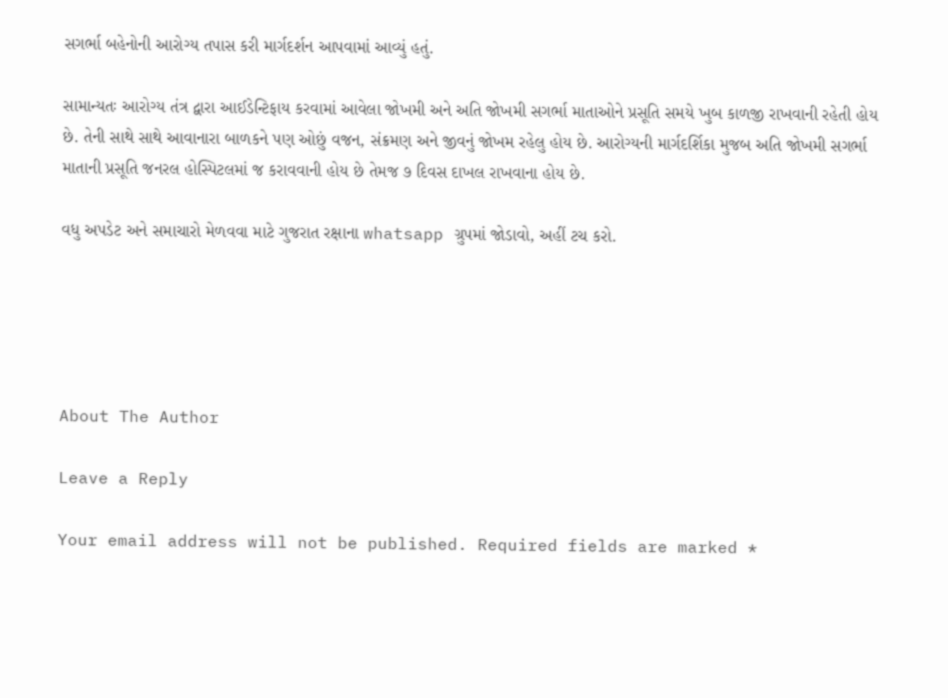સગર્ભા બહેનોની આરોગ્ય તપાસ કરી માર્ગદર્શન આપવામાં આવ્યું હતું.

સામાન્યતઃ આરોગ્ય તંત્ર દ્વારા આઈડેન્ટિફાય કરવામાં આવેલા જોખમી અને અતિ જોખમી સગર્ભા માતાઓને પ્રસૂતિ સમયે ખુબ કાળજી રાખવાની રહેતી હોય છે. તેની સાથે સાથે આવાનારા બાળકને પણ ઓછું વજન, સંક્રમણ અને જીવનું જોખમ રહેલુ હોય છે. આરોગ્યની માર્ગદર્શિકા મુજબ અતિ જોખમી સગર્ભા માતાની પ્રસૂતિ જનરલ હોસ્પિટલમાં જ કરાવવાની હોય છે તેમજ ૭ દિવસ દાખલ રાખવાના હોય છે.

વધુ અપડેટ અને સમાચારો મેળવવા માટે ગુજરાત રક્ષાના whatsapp ગ્રુપમાં જોડાવો, અહીં ટચ કરો.





About The Author

Leave a Reply

Your email address will not be published. Required fields are marked *